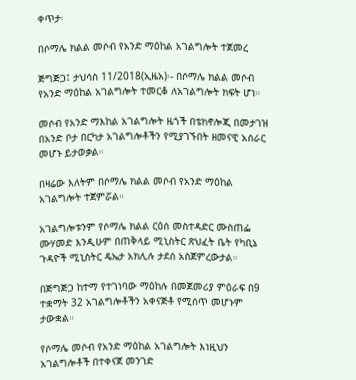ቀጥታ፡

በሶማሌ ክልል መሶብ የአንድ ማዕከል አገልግሎት ተጀመረ

ጅግጅጋ፤ ታህሳስ 11/2018(ኢዜአ)፡- በሶማሌ ክልል መሶብ የአንድ ማዕከል አገልግሎት ተመርቆ ለአገልግሎት ክፍት ሆነ።

መሶብ የአንድ ማእከል አገልግሎት ዜጎች በቴክኖሎጂ በመታገዝ በአንድ ቦታ በርካታ አገልግሎቶችን የሚያገኙበት ዘመናዊ አሰራር መሆኑ ይታወቃል።

በዛሬው እለትም በሶማሌ ክልል መሶብ የአንድ ማዕከል አገልግሎት ተጀምሯል።

አገልግሎቱንም የሶማሌ ክልል ርዕሰ መስተዳድር ሙስጠፌ ሙሃመድ እንዲሁም በጠቅላይ ሚኒስትር ጽህፈት ቤት የካቢኔ ጉዳዮች ሚኒስትር ዴኤታ አክሊሉ ታደሰ አስጀምረውታል።

በጅግጅጋ ከተማ የተገነባው ማዕከሉ በመጀመሪያ ምዕራፍ በ9 ተቋማት 32 አገልግሎቶችን አቀናጅቶ የሚሰጥ መሆኑም ታውቋል።

የሶማሌ መሶብ የአንድ ማዕከል አገልግሎት እነዚህን አገልግሎቶች በተቀናጀ መንገድ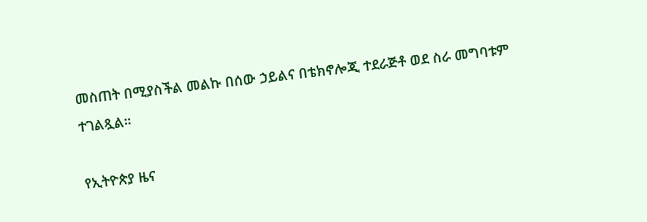መስጠት በሚያስችል መልኩ በሰው ኃይልና በቴክኖሎጂ ተደራጅቶ ወደ ስራ መግባቱም ተገልጿል።

የኢትዮጵያ ዜና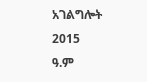አገልግሎት
2015
ዓ.ም